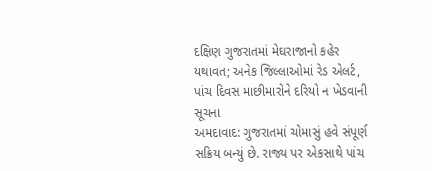દક્ષિણ ગુજરાતમાં મેઘરાજાનો કહેર યથાવત; અનેક જિલ્લાઓમાં રેડ એલર્ટ, પાંચ દિવસ માછીમારોને દરિયો ન ખેડવાની સૂચના
અમદાવાદ: ગુજરાતમાં ચોમાસું હવે સંપૂર્ણ સક્રિય બન્યું છે. રાજ્ય પર એકસાથે પાંચ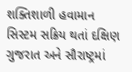શક્તિશાળી હવામાન સિસ્ટમ સક્રિય થતાં દક્ષિણ ગુજરાત અને સૌરાષ્ટ્રમાં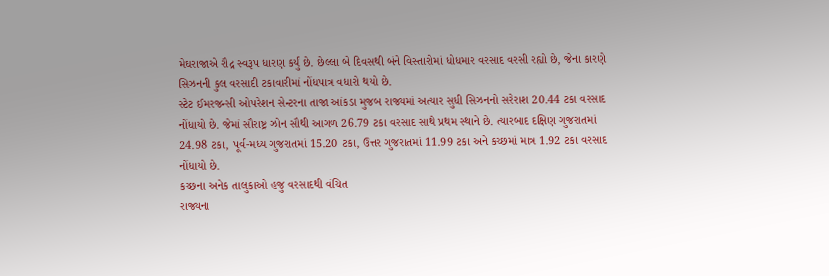મેઘરાજાએ રૌદ્ર સ્વરૂપ ધારણ કર્યું છે. છેલ્લા બે દિવસથી બંને વિસ્તારોમાં ધોધમાર વરસાદ વરસી રહ્યો છે, જેના કારણે સિઝનની કુલ વરસાદી ટકાવારીમાં નોંધપાત્ર વધારો થયો છે.
સ્ટેટ ઈમરજન્સી ઓપરેશન સેન્ટરના તાજા આંકડા મુજબ રાજ્યમાં અત્યાર સુધી સિઝનનો સરેરાશ 20.44 ટકા વરસાદ નોંધાયો છે. જેમાં સૌરાષ્ટ્ર ઝોન સૌથી આગળ 26.79 ટકા વરસાદ સાથે પ્રથમ સ્થાને છે. ત્યારબાદ દક્ષિણ ગુજરાતમાં 24.98 ટકા, પૂર્વ-મધ્ય ગુજરાતમાં 15.20 ટકા, ઉત્તર ગુજરાતમાં 11.99 ટકા અને કચ્છમાં માત્ર 1.92 ટકા વરસાદ નોંધાયો છે.
કચ્છના અનેક તાલુકાઓ હજુ વરસાદથી વંચિત
રાજ્યના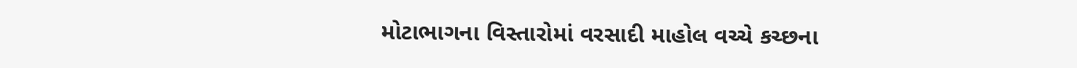મોટાભાગના વિસ્તારોમાં વરસાદી માહોલ વચ્ચે કચ્છના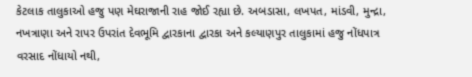કેટલાક તાલુકાઓ હજુ પણ મેઘરાજાની રાહ જોઈ રહ્યા છે. અબડાસા, લખપત, માંડવી, મુન્દ્રા, નખત્રાણા અને રાપર ઉપરાંત દેવભૂમિ દ્વારકાના દ્વારકા અને કલ્યાણપુર તાલુકામાં હજુ નોંધપાત્ર વરસાદ નોંધાયો નથી,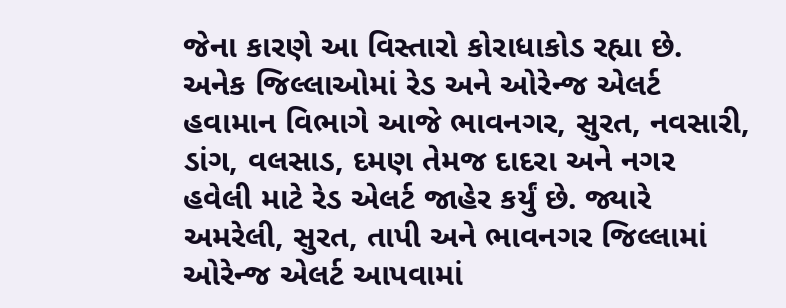જેના કારણે આ વિસ્તારો કોરાધાકોડ રહ્યા છે.
અનેક જિલ્લાઓમાં રેડ અને ઓરેન્જ એલર્ટ
હવામાન વિભાગે આજે ભાવનગર, સુરત, નવસારી, ડાંગ, વલસાડ, દમણ તેમજ દાદરા અને નગર હવેલી માટે રેડ એલર્ટ જાહેર કર્યું છે. જ્યારે અમરેલી, સુરત, તાપી અને ભાવનગર જિલ્લામાં ઓરેન્જ એલર્ટ આપવામાં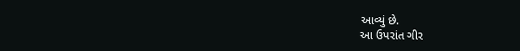આવ્યું છે.
આ ઉપરાંત ગીર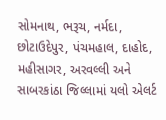સોમનાથ, ભરૂચ, નર્મદા, છોટાઉદેપુર, પંચમહાલ, દાહોદ, મહીસાગર, અરવલ્લી અને સાબરકાંઠા જિલ્લામાં યલો એલર્ટ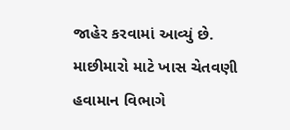જાહેર કરવામાં આવ્યું છે.
માછીમારો માટે ખાસ ચેતવણી
હવામાન વિભાગે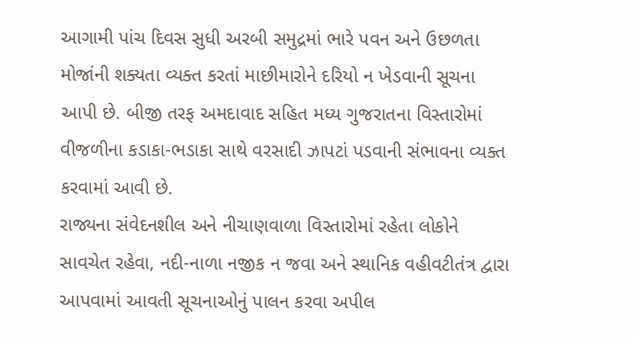આગામી પાંચ દિવસ સુધી અરબી સમુદ્રમાં ભારે પવન અને ઉછળતા મોજાંની શક્યતા વ્યક્ત કરતાં માછીમારોને દરિયો ન ખેડવાની સૂચના આપી છે. બીજી તરફ અમદાવાદ સહિત મધ્ય ગુજરાતના વિસ્તારોમાં વીજળીના કડાકા-ભડાકા સાથે વરસાદી ઝાપટાં પડવાની સંભાવના વ્યક્ત કરવામાં આવી છે.
રાજ્યના સંવેદનશીલ અને નીચાણવાળા વિસ્તારોમાં રહેતા લોકોને સાવચેત રહેવા, નદી-નાળા નજીક ન જવા અને સ્થાનિક વહીવટીતંત્ર દ્વારા આપવામાં આવતી સૂચનાઓનું પાલન કરવા અપીલ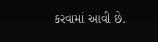કરવામાં આવી છે.